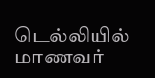டெல்லியில் மாணவர்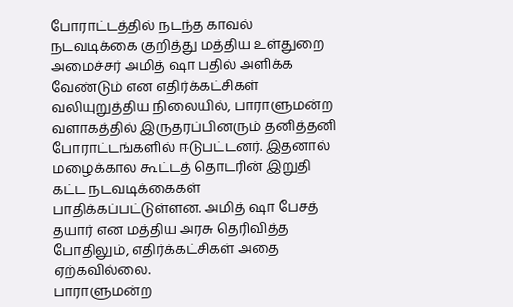போராட்டத்தில் நடந்த காவல் நடவடிக்கை குறித்து மத்திய உள்துறை அமைச்சர் அமித் ஷா பதில் அளிக்க வேண்டும் என எதிர்க்கட்சிகள் வலியுறுத்திய நிலையில், பாராளுமன்ற வளாகத்தில் இருதரப்பினரும் தனித்தனி போராட்டங்களில் ஈடுபட்டனர். இதனால் மழைக்கால கூட்டத் தொடரின் இறுதி கட்ட நடவடிக்கைகள் பாதிக்கப்பட்டுள்ளன. அமித் ஷா பேசத் தயார் என மத்திய அரசு தெரிவித்த போதிலும், எதிர்க்கட்சிகள் அதை ஏற்கவில்லை.
பாராளுமன்ற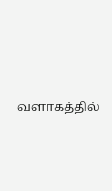வளாகத்தில்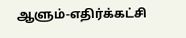ஆளும்-எதிர்க்கட்சி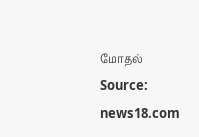மோதல்
Source: news18.com